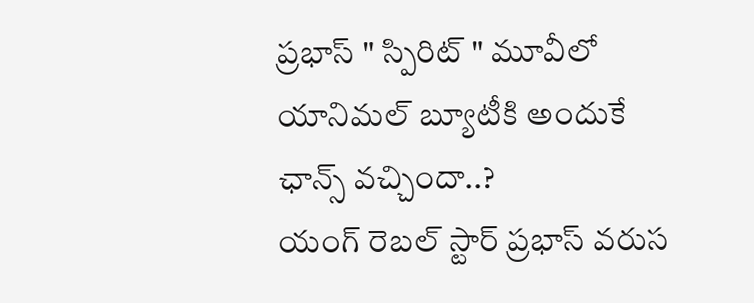ప్రభాస్ " స్పిరిట్ " మూవీలో యానిమల్ బ్యూటీకి అందుకే ఛాన్స్ వచ్చిందా..?
యంగ్ రెబల్ స్టార్ ప్రభాస్ వరుస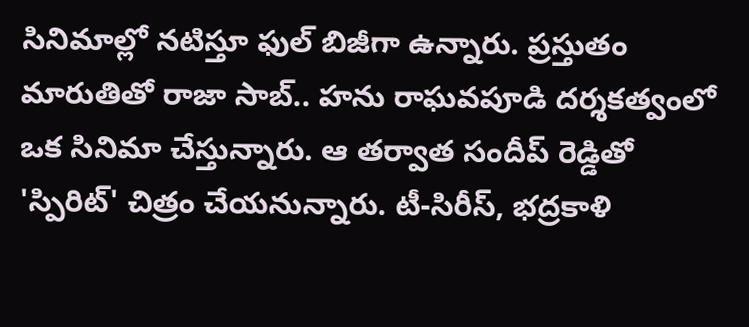సినిమాల్లో నటిస్తూ ఫుల్ బిజీగా ఉన్నారు. ప్రస్తుతం మారుతితో రాజా సాబ్.. హను రాఘవపూడి దర్శకత్వంలో ఒక సినిమా చేస్తున్నారు. ఆ తర్వాత సందీప్ రెడ్డితో 'స్పిరిట్' చిత్రం చేయనున్నారు. టీ-సిరీస్, భద్రకాళి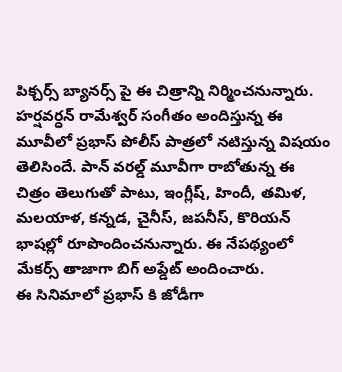పిక్చర్స్ బ్యానర్స్ పై ఈ చిత్రాన్ని నిర్మించనున్నారు. హర్షవర్ధన్ రామేశ్వర్ సంగీతం అందిస్తున్న ఈ మూవీలో ప్రభాస్ పోలీస్ పాత్రలో నటిస్తున్న విషయం తెలిసిందే. పాన్ వరల్డ్ మూవీగా రాబోతున్న ఈ చిత్రం తెలుగుతో పాటు, ఇంగ్లీష్, హిందీ, తమిళ, మలయాళ, కన్నడ, చైనీస్, జపనీస్, కొరియన్ భాషల్లో రూపొందించనున్నారు. ఈ నేపథ్యంలో మేకర్స్ తాజాగా బిగ్ అప్డేట్ అందించారు.
ఈ సినిమాలో ప్రభాస్ కి జోడీగా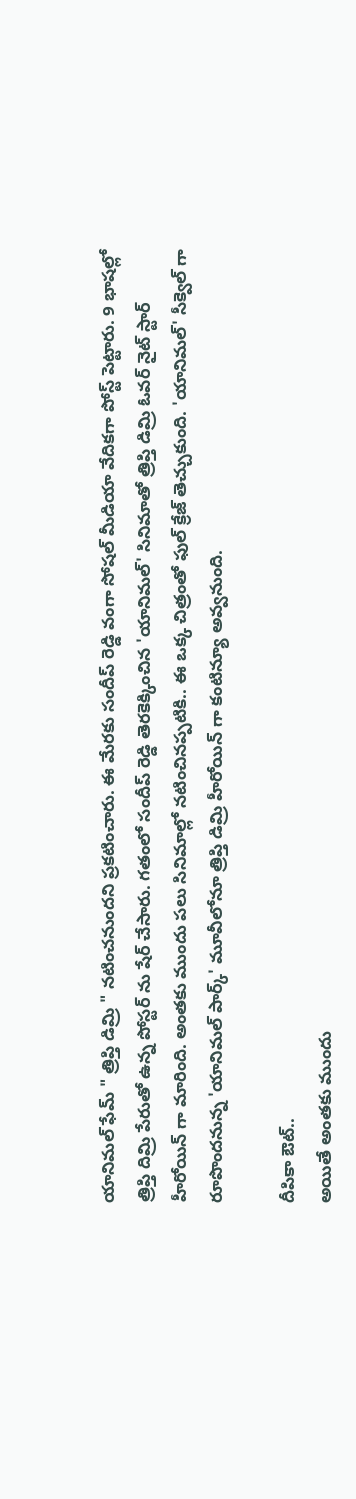యానిమల్ ఫేమ్ " త్రిప్తి డిమ్రి " నటించనుందని ప్రకటించారు. ఈ మేరకు సందీప్ రెడ్డి వంగా సోషల్ మీడియా వేదికగా పోస్ట్ పెట్టారు. 9 భాషల్లో త్రిప్తి దిమ్రి పేరుతో ఉన్న పోస్టర్ ను షేర్ చేసారు. గతంలో సందీప్ రెడ్డి తెరకెక్కించిన 'యానిమల్' సినిమాతో త్రిప్తి డిమ్రి ఓవర్ నైట్ స్టార్ హీరోయిన్ గా మారింది. అంతకు ముందు పలు సినిమాల్లో నటించినప్పటికి.. ఈ ఒక్క చిత్రంతో ఫుల్ క్రేజ్ తెచ్చుకుంది. 'యానిమల్' సీక్వెల్ గా రూపొందనున్న 'యానిమల్ పార్క్' మూవీలోనూ త్రిప్తి డిమ్రి హీరోయిన్ గా కంటిన్యూ అవ్వనుంది.

దీపికా ఔట్..
అయితే అంతకు ముందు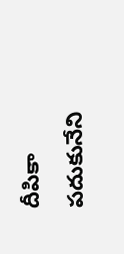దీపికా పదుకునేని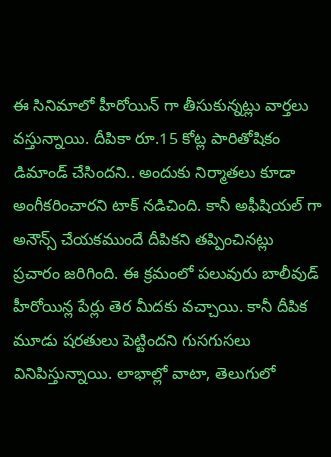ఈ సినిమాలో హీరోయిన్ గా తీసుకున్నట్లు వార్తలు వస్తున్నాయి. దీపికా రూ.15 కోట్ల పారితోషికం డిమాండ్ చేసిందని.. అందుకు నిర్మాతలు కూడా అంగీకరించారని టాక్ నడిచింది. కానీ అఫీషియల్ గా అనౌన్స్ చేయకముందే దీపికని తప్పించినట్లు ప్రచారం జరిగింది. ఈ క్రమంలో పలువురు బాలీవుడ్ హీరోయిన్ల పేర్లు తెర మీదకు వచ్చాయి. కానీ దీపిక మూడు షరతులు పెట్టిందని గుసగుసలు వినిపిస్తున్నాయి. లాభాల్లో వాటా, తెలుగులో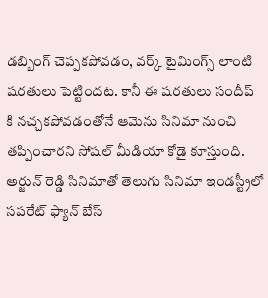డబ్బింగ్ చెప్పకపోవడం, వర్క్ టైమింగ్స్ లాంటి షరతులు పెట్టిందట. కానీ ఈ షరతులు సందీప్ కి నచ్చకపోవడంతోనే ఆమెను సినిమా నుంచి తప్పించారని సోషల్ మీడియా కోడై కూస్తుంది.
అర్జున్ రెడ్డి సినిమాతో తెలుగు సినిమా ఇండస్ట్రీలో సపరేట్ ఫ్యాన్ బేస్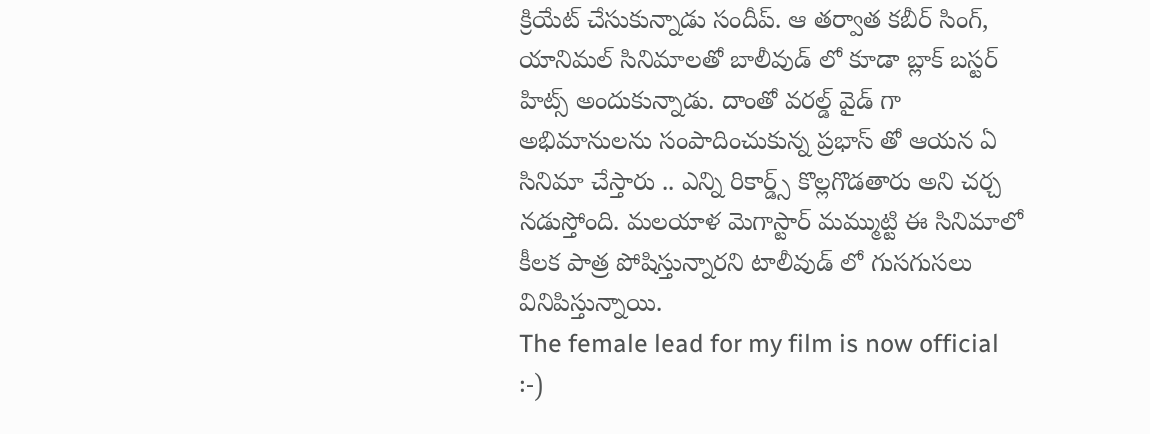క్రియేట్ చేసుకున్నాడు సందీప్. ఆ తర్వాత కబీర్ సింగ్, యానిమల్ సినిమాలతో బాలీవుడ్ లో కూడా బ్లాక్ బస్టర్ హిట్స్ అందుకున్నాడు. దాంతో వరల్డ్ వైడ్ గా అభిమానులను సంపాదించుకున్న ప్రభాస్ తో ఆయన ఏ సినిమా చేస్తారు .. ఎన్ని రికార్డ్స్ కొల్లగొడతారు అని చర్చ నడుస్తోంది. మలయాళ మెగాస్టార్ మమ్ముట్టి ఈ సినిమాలో కీలక పాత్ర పోషిస్తున్నారని టాలీవుడ్ లో గుసగుసలు వినిపిస్తున్నాయి.
The female lead for my film is now official :-)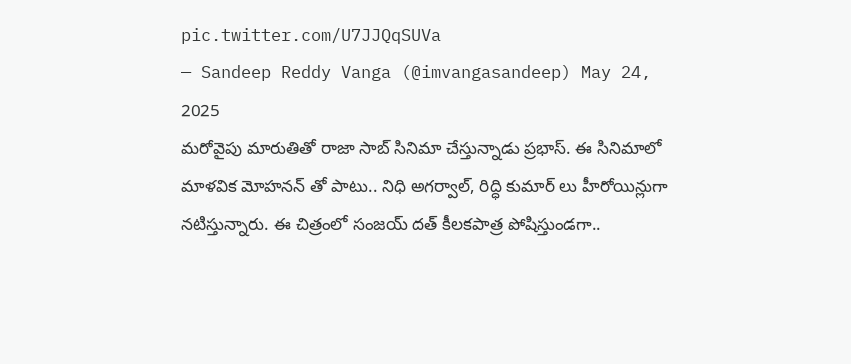pic.twitter.com/U7JJQqSUVa
— Sandeep Reddy Vanga (@imvangasandeep) May 24, 2025
మరోవైపు మారుతితో రాజా సాబ్ సినిమా చేస్తున్నాడు ప్రభాస్. ఈ సినిమాలో మాళవిక మోహనన్ తో పాటు.. నిధి అగర్వాల్, రిద్ధి కుమార్ లు హీరోయిన్లుగా నటిస్తున్నారు. ఈ చిత్రంలో సంజయ్ దత్ కీలకపాత్ర పోషిస్తుండగా..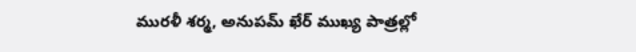మురళీ శర్మ, అనుపమ్ ఖేర్ ముఖ్య పాత్రల్లో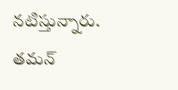నటిస్తున్నారు. తమన్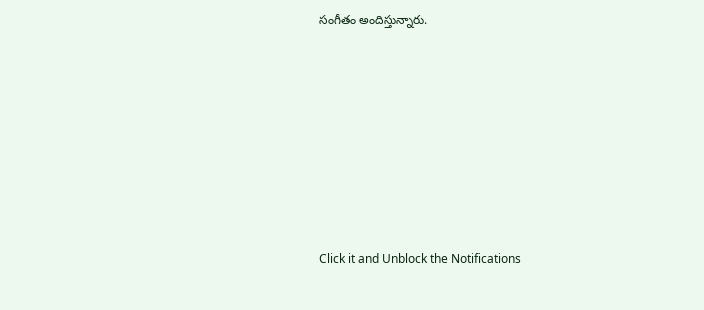సంగీతం అందిస్తున్నారు.












Click it and Unblock the Notifications